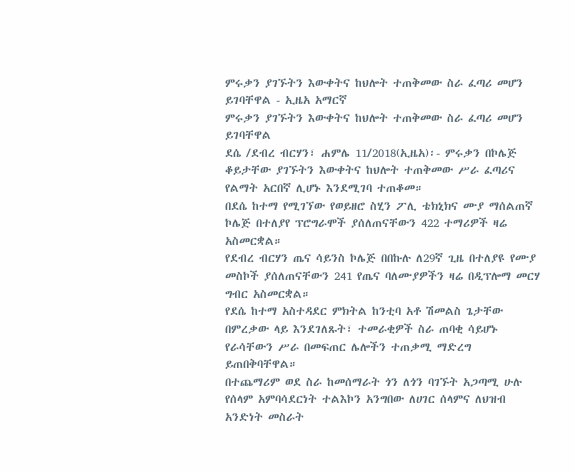ምሩቃን ያገኙትን እውቀትና ከህሎት ተጠቅመው ስራ ፈጣሪ መሆን ይገባቸዋል - ኢዜአ አማርኛ
ምሩቃን ያገኙትን እውቀትና ከህሎት ተጠቅመው ስራ ፈጣሪ መሆን ይገባቸዋል
ደሴ /ደብረ ብርሃን፣ ሐምሌ 11/2018(ኢዜአ)፡- ምሩቃን በኮሌጅ ቆይታቸው ያገኙትን እውቀትና ከህሎት ተጠቅመው ሥራ ፈጣሪና የልማት አርበኛ ሊሆኑ እንደሚገባ ተጠቆመ።
በደሴ ከተማ የሚገኘው የወይዘሮ ስሂን ፖሊ ቴክኒክና ሙያ ማሰልጠኛ ኮሌጅ በተለያየ ፕሮግራሞች ያሰለጠናቸውን 422 ተማሪዎች ዛሬ አስመርቋል።
የደብረ ብርሃን ጤና ሳይንስ ኮሌጅ በበኩሉ ለ29ኛ ጊዜ በተለያዩ የሙያ መስኮች ያሰለጠናቸውን 241 የጤና ባለሙያዎችን ዛሬ በዲፕሎማ መርሃ ግብር አስመርቋል።
የደሴ ከተማ አስተዳደር ምክትል ከንቲባ አቶ ሽመልስ ጌታቸው በምረቃው ላይ እንደገለጹት፣ ተመራቂዎች ስራ ጠባቂ ሳይሆኑ የራሳቸውን ሥራ በመፍጠር ሌሎችን ተጠቃሚ ማድረግ ይጠበቅባቸዋል።
በተጨማሪም ወደ ስራ ከመሰማራት ጎን ለጎን ባገኙት አጋጣሚ ሁሉ የሰላም አምባሳደርነት ተልእኮን አንግበው ለሀገር ሰላምና ለህዝብ አንድነት መስራት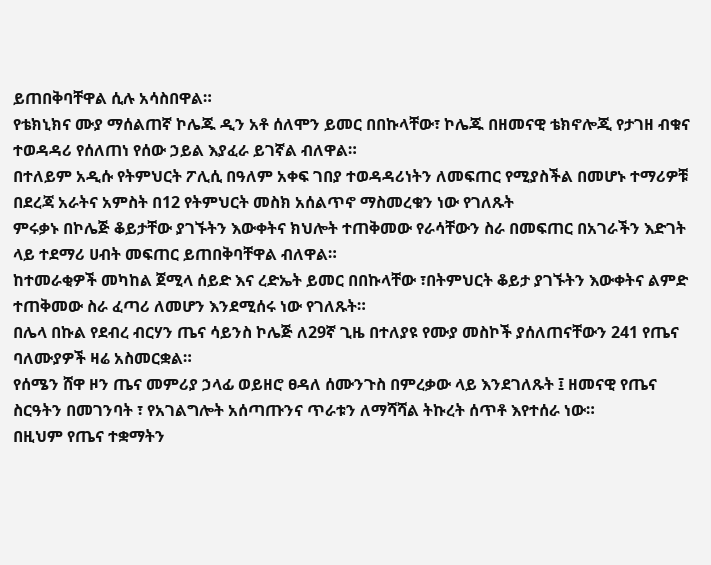ይጠበቅባቸዋል ሲሉ አሳስበዋል።
የቴክኒክና ሙያ ማሰልጠኛ ኮሌጁ ዲን አቶ ሰለሞን ይመር በበኩላቸው፣ ኮሌጁ በዘመናዊ ቴክኖሎጂ የታገዘ ብቁና ተወዳዳሪ የሰለጠነ የሰው ኃይል እያፈራ ይገኛል ብለዋል።
በተለይም አዲሱ የትምህርት ፖሊሲ በዓለም አቀፍ ገበያ ተወዳዳሪነትን ለመፍጠር የሚያስችል በመሆኑ ተማሪዎቹ በደረጃ አራትና አምስት በ12 የትምህርት መስክ አሰልጥኖ ማስመረቁን ነው የገለጹት
ምሩቃኑ በኮሌጅ ቆይታቸው ያገኙትን እውቀትና ክህሎት ተጠቅመው የራሳቸውን ስራ በመፍጠር በአገራችን እድገት ላይ ተደማሪ ሀብት መፍጠር ይጠበቅባቸዋል ብለዋል።
ከተመራቂዎች መካከል ጀሚላ ሰይድ እና ረድኤት ይመር በበኩላቸው ፣በትምህርት ቆይታ ያገኙትን እውቀትና ልምድ ተጠቅመው ስራ ፈጣሪ ለመሆን እንደሚሰሩ ነው የገለጹት።
በሌላ በኩል የደብረ ብርሃን ጤና ሳይንስ ኮሌጅ ለ29ኛ ጊዜ በተለያዩ የሙያ መስኮች ያሰለጠናቸውን 241 የጤና ባለሙያዎች ዛሬ አስመርቋል።
የሰሜን ሸዋ ዞን ጤና መምሪያ ኃላፊ ወይዘሮ ፀዳለ ሰሙንጉስ በምረቃው ላይ እንደገለጹት ፤ ዘመናዊ የጤና ስርዓትን በመገንባት ፣ የአገልግሎት አሰጣጡንና ጥራቱን ለማሻሻል ትኩረት ሰጥቶ እየተሰራ ነው።
በዚህም የጤና ተቋማትን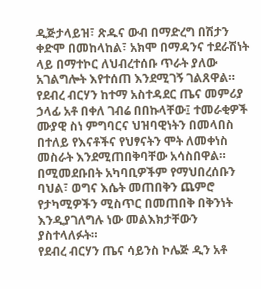ዲጅታላይዝ፣ ጽዱና ውብ በማድረግ በሽታን ቀድሞ በመከላከል፣ አክሞ በማዳንና ተደራሽነት ላይ በማተኮር ለህብረተሰቡ ጥራት ያለው አገልግሎት እየተሰጠ እንደሚገኝ ገልጸዋል።
የደብረ ብርሃን ከተማ አስተዳደር ጤና መምሪያ ኃላፊ አቶ በቀለ ገብሬ በበኩላቸው፤ ተመራቂዎች ሙያዊ ስነ ምግባርና ህዝባዊነትን በመላበስ በተለይ የእናቶችና የህፃናትን ሞት ለመቀነስ መስራት እንደሚጠበቅባቸው አሳስበዋል።
በሚመደቡበት አካባቢዎችም የማህበረሰቡን ባህል፣ ወግና እሴት መጠበቅን ጨምሮ የታካሚዎችን ሚስጥር በመጠበቅ በቅንነት እንዲያገለግሉ ነው መልእክታቸውን ያስተላለፉት።
የደብረ ብርሃን ጤና ሳይንስ ኮሌጅ ዲን አቶ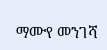ማሙየ መንገሻ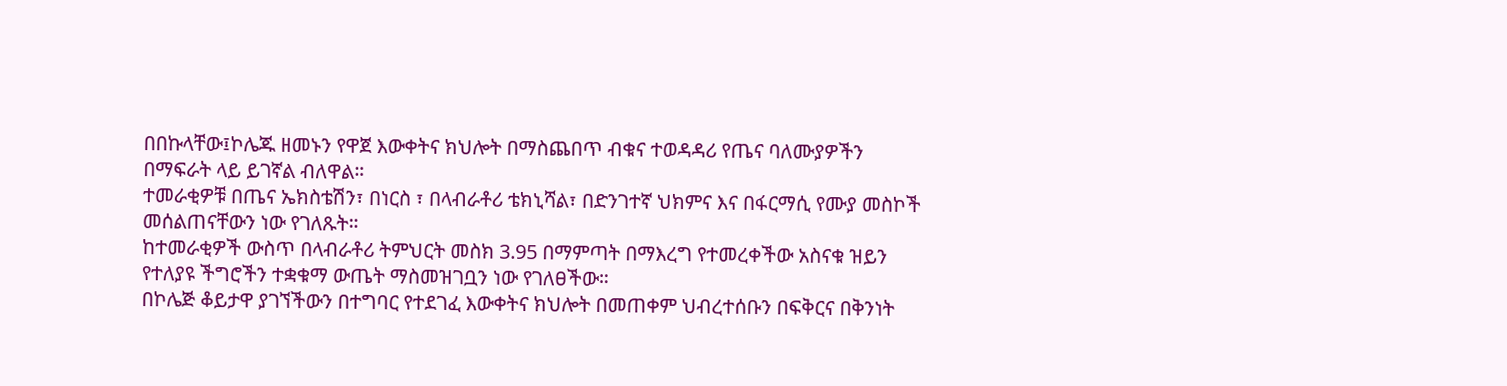በበኩላቸው፤ኮሌጁ ዘመኑን የዋጀ እውቀትና ክህሎት በማስጨበጥ ብቁና ተወዳዳሪ የጤና ባለሙያዎችን በማፍራት ላይ ይገኛል ብለዋል።
ተመራቂዎቹ በጤና ኤክስቴሽን፣ በነርስ ፣ በላብራቶሪ ቴክኒሻል፣ በድንገተኛ ህክምና እና በፋርማሲ የሙያ መስኮች መሰልጠናቸውን ነው የገለጹት።
ከተመራቂዎች ውስጥ በላብራቶሪ ትምህርት መስክ 3.95 በማምጣት በማእረግ የተመረቀችው አስናቁ ዝይን የተለያዩ ችግሮችን ተቋቁማ ውጤት ማስመዝገቧን ነው የገለፀችው።
በኮሌጅ ቆይታዋ ያገኘችውን በተግባር የተደገፈ እውቀትና ክህሎት በመጠቀም ህብረተሰቡን በፍቅርና በቅንነት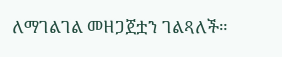ለማገልገል መዘጋጀቷን ገልጻለች።